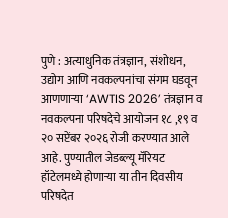पुणे : अत्याधुनिक तंत्रज्ञान, संशोधन, उद्योग आणि नवकल्पनांचा संगम घडवून आणणाऱ्या ‘AWTIS 2026’ तंत्रज्ञान व नवकल्पना परिषदेचे आयोजन १८ ,१९ व २० सप्टेंबर २०२६ रोजी करण्यात आले आहे. पुण्यातील जेडब्ल्यू मॅरियट हॉटेलमध्ये होणाऱ्या या तीन दिवसीय परिषदेत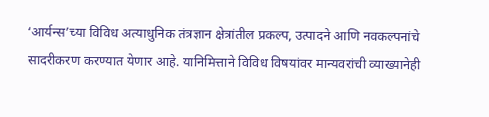‘आर्यन्स’च्या विविध अत्याधुनिक तंत्रज्ञान क्षेत्रांतील प्रकल्प, उत्पादने आणि नवकल्पनांचे सादरीकरण करण्यात येणार आहे. यानिमित्ताने विविध विषयांवर मान्यवरांची व्याख्यानेही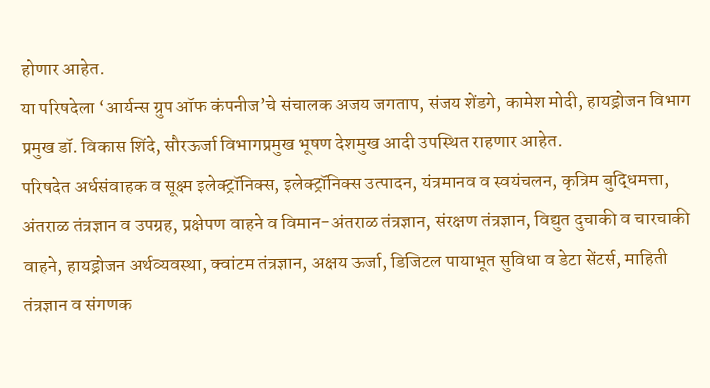होणार आहेत.
या परिषदेला ‘आर्यन्स ग्रुप ऑफ कंपनीज’चे संचालक अजय जगताप, संजय शेंडगे, कामेश मोदी, हायड्रोजन विभाग प्रमुख डॉ. विकास शिंदे, सौरऊर्जा विभागप्रमुख भूषण देशमुख आदी उपस्थित राहणार आहेत.
परिषदेत अर्धसंवाहक व सूक्ष्म इलेक्ट्रॉनिक्स, इलेक्ट्रॉनिक्स उत्पादन, यंत्रमानव व स्वयंचलन, कृत्रिम बुद्धिमत्ता, अंतराळ तंत्रज्ञान व उपग्रह, प्रक्षेपण वाहने व विमान-अंतराळ तंत्रज्ञान, संरक्षण तंत्रज्ञान, विद्युत दुचाकी व चारचाकी वाहने, हायड्रोजन अर्थव्यवस्था, क्वांटम तंत्रज्ञान, अक्षय ऊर्जा, डिजिटल पायाभूत सुविधा व डेटा सेंटर्स, माहिती तंत्रज्ञान व संगणक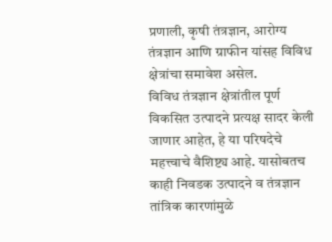प्रणाली, कृषी तंत्रज्ञान, आरोग्य तंत्रज्ञान आणि ग्राफीन यांसह विविध क्षेत्रांचा समावेश असेल.
विविध तंत्रज्ञान क्षेत्रांतील पूर्ण विकसित उत्पादने प्रत्यक्ष सादर केली जाणार आहेत, हे या परिषदेचे महत्त्वाचे वैशिष्ट्य आहे. यासोबतच काही निवडक उत्पादने व तंत्रज्ञान तांत्रिक कारणांमुळे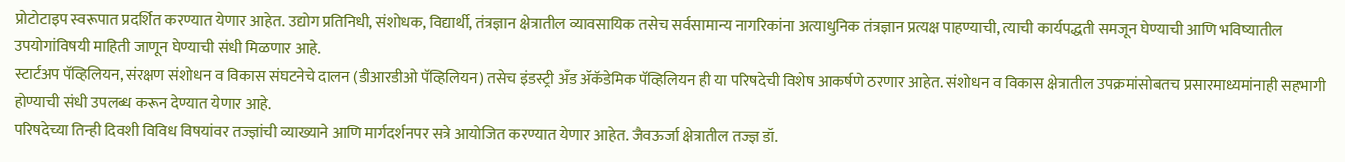प्रोटोटाइप स्वरूपात प्रदर्शित करण्यात येणार आहेत. उद्योग प्रतिनिधी, संशोधक, विद्यार्थी, तंत्रज्ञान क्षेत्रातील व्यावसायिक तसेच सर्वसामान्य नागरिकांना अत्याधुनिक तंत्रज्ञान प्रत्यक्ष पाहण्याची, त्याची कार्यपद्धती समजून घेण्याची आणि भविष्यातील उपयोगांविषयी माहिती जाणून घेण्याची संधी मिळणार आहे.
स्टार्टअप पॅव्हिलियन, संरक्षण संशोधन व विकास संघटनेचे दालन (डीआरडीओ पॅव्हिलियन) तसेच इंडस्ट्री अँड ॲकॅडेमिक पॅव्हिलियन ही या परिषदेची विशेष आकर्षणे ठरणार आहेत. संशोधन व विकास क्षेत्रातील उपक्रमांसोबतच प्रसारमाध्यमांनाही सहभागी होण्याची संधी उपलब्ध करून देण्यात येणार आहे.
परिषदेच्या तिन्ही दिवशी विविध विषयांवर तज्ज्ञांची व्याख्याने आणि मार्गदर्शनपर सत्रे आयोजित करण्यात येणार आहेत. जैवऊर्जा क्षेत्रातील तज्ज्ञ डॉ.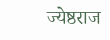ज्येष्ठराज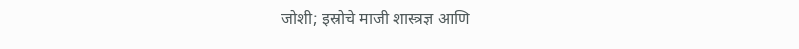जोशी; इस्रोचे माजी शास्त्रज्ञ आणि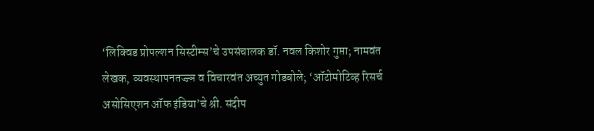‘लिक्विड प्रोपल्शन सिस्टीम्स’चे उपसंचालक डॉ. नवल किशोर गुप्ता; नामवंत लेखक, व्यवस्थापनतज्ज्ञ व विचारवंत अच्युत गोडबोले; ‘ऑटोमोटिव्ह रिसर्च असोसिएशन ऑफ इंडिया’चे श्री. संदीप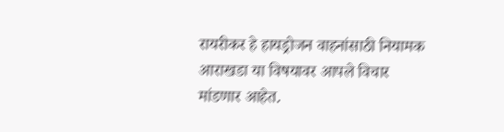रायरीकर हे हायड्रोजन वाहनांसाठी नियामक आराखडा या विषयावर आपले विचार मांडणार आहेत.